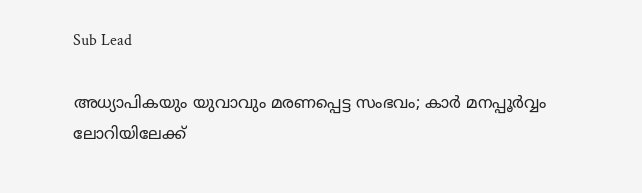Sub Lead

അധ്യാപികയും യുവാവും മരണപ്പെട്ട സംഭവം; കാര്‍ മനപ്പൂര്‍വ്വം ലോറിയിലേക്ക്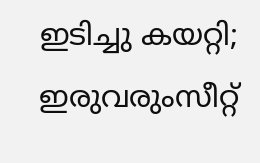ഇടിച്ചു കയറ്റി; ഇരുവരുംസീറ്റ്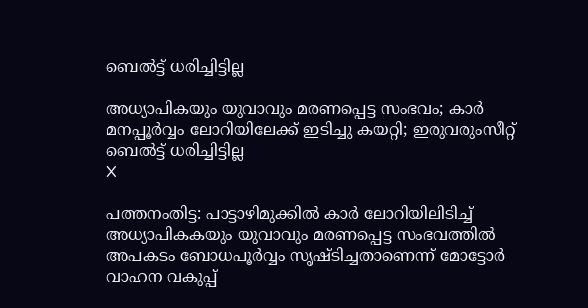ബെല്‍ട്ട് ധരിച്ചിട്ടില്ല

അധ്യാപികയും യുവാവും മരണപ്പെട്ട സംഭവം; കാര്‍ മനപ്പൂര്‍വ്വം ലോറിയിലേക്ക് ഇടിച്ചു കയറ്റി; ഇരുവരുംസീറ്റ് ബെല്‍ട്ട് ധരിച്ചിട്ടില്ല
X

പത്തനംതിട്ട: പാട്ടാഴിമുക്കില്‍ കാര്‍ ലോറിയിലിടിച്ച് അധ്യാപികകയും യുവാവും മരണപ്പെട്ട സംഭവത്തില്‍ അപകടം ബോധപൂര്‍വ്വം സൃഷ്ടിച്ചതാണെന്ന് മോട്ടോര്‍ വാഹന വകുപ്പ്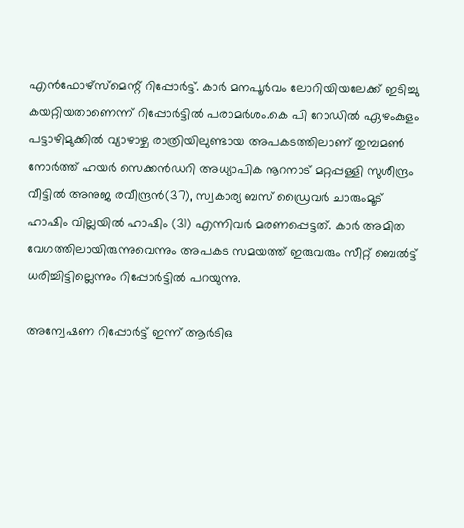എന്‍ഫോഴ്സ്മെന്റ് റിപ്പോര്‍ട്ട്. കാര്‍ മനപൂര്‍വം ലോറിയിയലേക്ക് ഇടിച്ചു കയറ്റിയതാണെന്ന് റിപ്പോര്‍ട്ടില്‍ പരാമര്‍ശം.കെ പി റോഡില്‍ ഏഴംകുളം പട്ടാഴിമുക്കില്‍ വ്യാഴാഴ്ച രാത്രിയിലുണ്ടായ അപകടത്തിലാണ് തുമ്പമണ്‍ നോര്‍ത്ത് ഹയര്‍ സെക്കന്‍ഡറി അധ്യാപിക നൂറനാട് മറ്റപ്പള്ളി സുശീന്ദ്രം വീട്ടില്‍ അനുജ രവീന്ദ്രന്‍(37), സ്വകാര്യ ബസ് ഡ്രൈവര്‍ ചാരുംമൂട് ഹാഷിം വില്ലയില്‍ ഹാഷിം (31) എന്നിവര്‍ മരണപ്പെട്ടത്. കാര്‍ അമിത വേഗത്തിലായിരുന്നുവെന്നും അപകട സമയത്ത് ഇരുവരും സീറ്റ് ബെല്‍ട്ട് ധരിച്ചിട്ടില്ലെന്നും റിപ്പോര്‍ട്ടില്‍ പറയുന്നു.

അന്വേഷണ റിപ്പോര്‍ട്ട് ഇന്ന് ആര്‍ടിഒ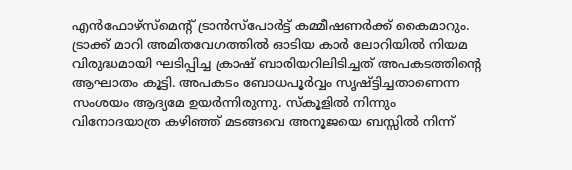എന്‍ഫോഴ്സ്മെന്റ് ട്രാന്‍സ്പോര്‍ട്ട് കമ്മീഷണര്‍ക്ക് കൈമാറും. ട്രാക്ക് മാറി അമിതവേഗത്തില്‍ ഓടിയ കാര്‍ ലോറിയില്‍ നിയമ വിരുദ്ധമായി ഘടിപ്പിച്ച ക്രാഷ് ബാരിയറിലിടിച്ചത് അപകടത്തിന്റെ ആഘാതം കൂട്ടി. അപകടം ബോധപൂര്‍വ്വം സൃഷ്ട്ടിച്ചതാണെന്ന സംശയം ആദ്യമേ ഉയര്‍ന്നിരുന്നു. സ്‌കൂളില്‍ നിന്നും വിനോദയാത്ര കഴിഞ്ഞ് മടങ്ങവെ അനൂജയെ ബസ്സില്‍ നിന്ന്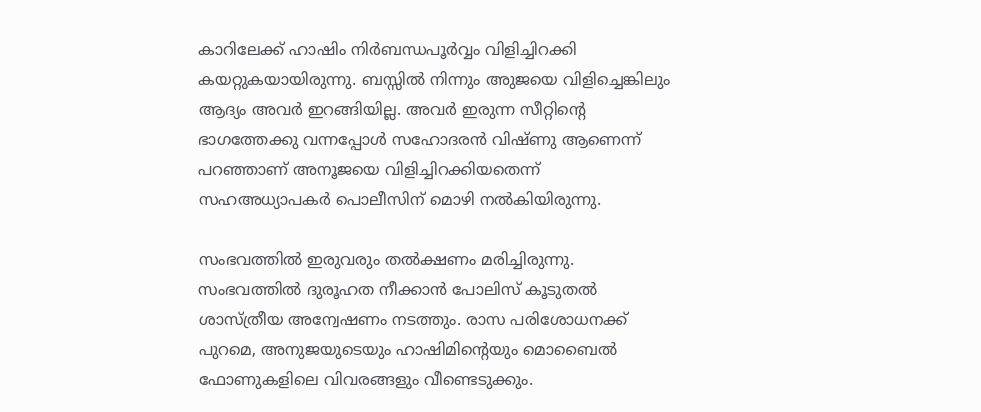കാറിലേക്ക് ഹാഷിം നിര്‍ബന്ധപൂര്‍വ്വം വിളിച്ചിറക്കി കയറ്റുകയായിരുന്നു. ബസ്സില്‍ നിന്നും അുജയെ വിളിച്ചെങ്കിലും ആദ്യം അവര്‍ ഇറങ്ങിയില്ല. അവര്‍ ഇരുന്ന സീറ്റിന്റെ ഭാഗത്തേക്കു വന്നപ്പോള്‍ സഹോദരന്‍ വിഷ്ണു ആണെന്ന് പറഞ്ഞാണ് അനൂജയെ വിളിച്ചിറക്കിയതെന്ന് സഹഅധ്യാപകര്‍ പൊലീസിന് മൊഴി നല്‍കിയിരുന്നു.

സംഭവത്തില്‍ ഇരുവരും തല്‍ക്ഷണം മരിച്ചിരുന്നു. സംഭവത്തില്‍ ദുരൂഹത നീക്കാന്‍ പോലിസ് കൂടുതല്‍ ശാസ്ത്രീയ അന്വേഷണം നടത്തും. രാസ പരിശോധനക്ക് പുറമെ, അനുജയുടെയും ഹാഷിമിന്റെയും മൊബൈല്‍ ഫോണുകളിലെ വിവരങ്ങളും വീണ്ടെടുക്കും.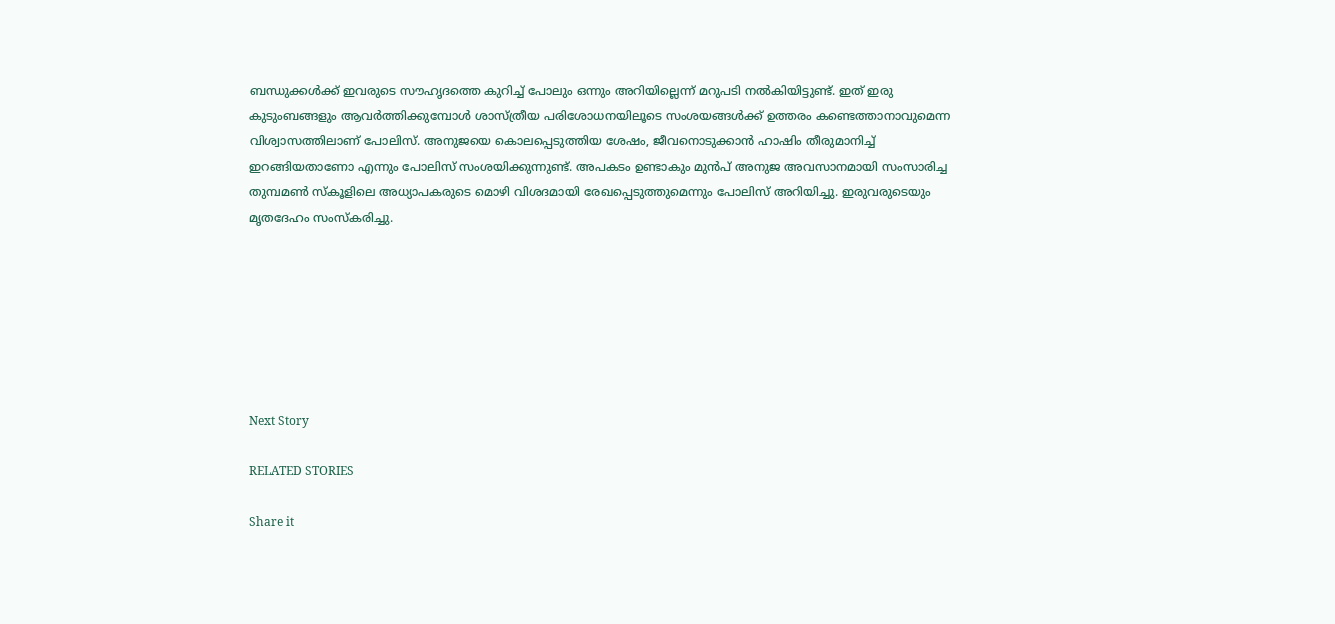ബന്ധുക്കള്‍ക്ക് ഇവരുടെ സൗഹൃദത്തെ കുറിച്ച് പോലും ഒന്നും അറിയില്ലെന്ന് മറുപടി നല്‍കിയിട്ടുണ്ട്. ഇത് ഇരു കുടുംബങ്ങളും ആവര്‍ത്തിക്കുമ്പോള്‍ ശാസ്ത്രീയ പരിശോധനയിലൂടെ സംശയങ്ങള്‍ക്ക് ഉത്തരം കണ്ടെത്താനാവുമെന്ന വിശ്വാസത്തിലാണ് പോലിസ്. അനുജയെ കൊലപ്പെടുത്തിയ ശേഷം, ജീവനൊടുക്കാന്‍ ഹാഷിം തീരുമാനിച്ച് ഇറങ്ങിയതാണോ എന്നും പോലിസ് സംശയിക്കുന്നുണ്ട്. അപകടം ഉണ്ടാകും മുന്‍പ് അനുജ അവസാനമായി സംസാരിച്ച തുമ്പമണ്‍ സ്‌കൂളിലെ അധ്യാപകരുടെ മൊഴി വിശദമായി രേഖപ്പെടുത്തുമെന്നും പോലിസ് അറിയിച്ചു. ഇരുവരുടെയും മൃതദേഹം സംസ്‌കരിച്ചു.







Next Story

RELATED STORIES

Share it